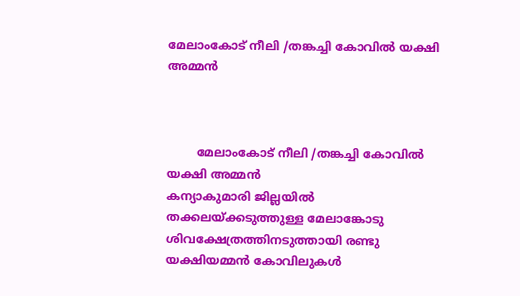മേലാംകോട് നീലി /തങ്കച്ചി കോവിൽ യക്ഷി അമ്മൻ



        മേലാംകോട് നീലി /തങ്കച്ചി കോവിൽ യക്ഷി അമ്മൻ
കന്യാകുമാരി ജില്ലയിൽ തക്കലയ്ക്കടുത്തുള്ള മേലാങ്കോടു ശിവക്ഷേത്രത്തിനടുത്തായി രണ്ടു യക്ഷിയമ്മൻ കോവിലുകൾ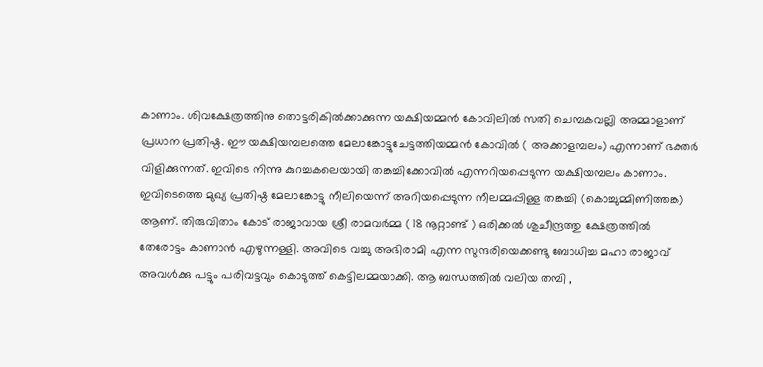കാണാം. ശിവക്ഷേത്രത്തിനു തൊട്ടരികിൽക്കാക്കുന്ന യക്ഷിയമ്മൻ കോവിലിൽ സതി ചെമ്പകവല്ലി അമ്മാളാണ് പ്രധാന പ്രതിഷ്ഠ. ഈ യക്ഷിയമ്പലത്തെ മേലാങ്കോട്ടുചേട്ടത്തിയമ്മൻ കോവിൽ ( അക്കാളമ്പലം) എന്നാണ് ഭക്തർ വിളിക്കുന്നത്. ഇവിടെ നിന്നു കുറച്ചകലെയായി തങ്കച്ചിക്കോവിൽ എന്നറിയപ്പെടുന്ന യക്ഷിയമ്പലം കാണാം. ഇവിടെത്തെ മുഖ്യ പ്രതിഷ്ഠ മേലാങ്കോട്ടു നീലിയെന്ന് അറിയപ്പെടുന്ന നീലമ്മപ്പിള്ള തങ്കച്ചി (കൊച്ചുമ്മിണിത്തങ്ക) ആണ്. തിരുവിതാം കോട് രാജാവായ ശ്രീ രാമവർമ്മ ( 18 നൂറ്റാണ്ട് ) ഒരിക്കൽ ശുചീന്ദ്രത്തു ക്ഷേത്രത്തിൽ തേരോട്ടം കാണാൻ എഴുന്നള്ളി. അവിടെ വച്ചു അഭിരാമി എന്ന സുന്ദരിയെക്കണ്ടു ബോധിച്ച മഹാ രാജാവ് അവൾക്കു പട്ടും പരിവട്ടവും കൊടുത്ത് കെട്ടിലമ്മയാക്കി. ആ ബന്ധത്തിൽ വലിയ തമ്പി ,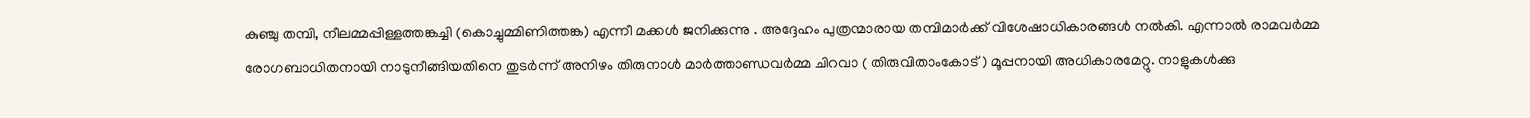കുഞ്ചു തമ്പി, നീലമ്മപ്പിള്ളത്തങ്കച്ചി (കൊച്ചുമ്മിണിത്തങ്ക) എന്നീ മക്കൾ ജനിക്കുന്നു . അദ്ദേഹം പുത്രന്മാരായ തമ്പിമാർക്ക് വിശേഷാധികാരങ്ങൾ നൽകി. എന്നാൽ രാമവർമ്മ രോഗബാധിതനായി നാടുനീങ്ങിയതിനെ തുടർന്ന് അനിഴം തിരുനാൾ മാർത്താണ്ഡവർമ്മ ചിറവാ ( തിരുവിതാംകോട് ) മൂപ്പനായി അധികാരമേറ്റു. നാളുകൾക്കു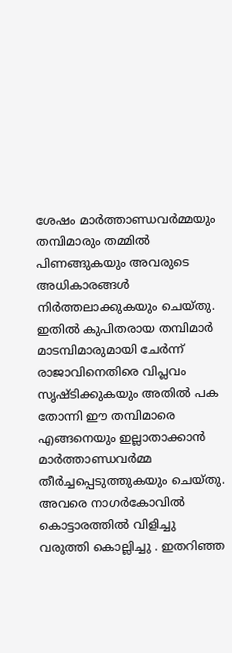ശേഷം മാർത്താണ്ഡവർമ്മയും തമ്പിമാരും തമ്മിൽ പിണങ്ങുകയും അവരുടെ അധികാരങ്ങൾ നിർത്തലാക്കുകയും ചെയ്തു. ഇതിൽ കുപിതരായ തമ്പിമാർ മാടമ്പിമാരുമായി ചേർന്ന് രാജാവിനെതിരെ വിപ്ലവം സൃഷ്ടിക്കുകയും അതിൽ പക തോന്നി ഈ തമ്പിമാരെ എങ്ങനെയും ഇല്ലാതാക്കാൻ മാർത്താണ്ഡവർമ്മ തീർച്ചപ്പെടുത്തുകയും ചെയ്തു. അവരെ നാഗർകോവിൽ കൊട്ടാരത്തിൽ വിളിച്ചു വരുത്തി കൊല്ലിച്ചു . ഇതറിഞ്ഞ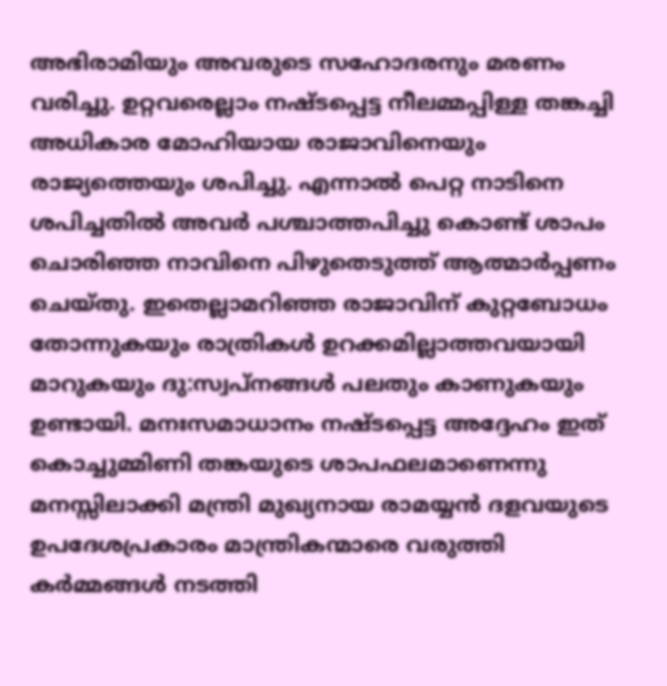അഭിരാമിയും അവരുടെ സഹോദരനും മരണം വരിച്ചു. ഉറ്റവരെല്ലാം നഷ്ടപ്പെട്ട നീലമ്മപ്പിള്ള തങ്കച്ചി അധികാര മോഹിയായ രാജാവിനെയും രാജ്യത്തെയും ശപിച്ചു. എന്നാൽ പെറ്റ നാടിനെ ശപിച്ചതിൽ അവർ പശ്ചാത്തപിച്ചു കൊണ്ട് ശാപം ചൊരിഞ്ഞ നാവിനെ പിഴുതെടുത്ത് ആത്മാർപ്പണം ചെയ്തു. ഇതെല്ലാമറിഞ്ഞ രാജാവിന് കുറ്റബോധം തോന്നുകയും രാത്രികൾ ഉറക്കമില്ലാത്തവയായി മാറുകയും ദു:സ്വപ്നങ്ങൾ പലതും കാണുകയും ഉണ്ടായി. മനഃസമാധാനം നഷ്ടപ്പെട്ട അദ്ദേഹം ഇത് കൊച്ചുമ്മിണി തങ്കയുടെ ശാപഫലമാണെന്നു മനസ്സിലാക്കി മന്ത്രി മുഖ്യനായ രാമയ്യൻ ദളവയുടെ ഉപദേശപ്രകാരം മാന്ത്രികന്മാരെ വരുത്തി കർമ്മങ്ങൾ നടത്തി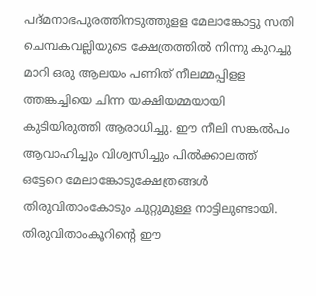പദ്മനാഭപുരത്തിനടുത്തുളള മേലാങ്കോട്ടു സതി ചെമ്പകവല്ലിയുടെ ക്ഷേത്രത്തിൽ നിന്നു കുറച്ചു മാറി ഒരു ആലയം പണിത് നീലമ്മപ്പിളള ത്തങ്കച്ചിയെ ചിന്ന യക്ഷിയമ്മയായി കുടിയിരുത്തി ആരാധിച്ചു. ഈ നീലി സങ്കൽപം ആവാഹിച്ചും വിശ്വസിച്ചും പിൽക്കാലത്ത് ഒട്ടേറെ മേലാങ്കോടുക്ഷേത്രങ്ങൾ തിരുവിതാംകോടും ചുറ്റുമുള്ള നാട്ടിലുണ്ടായി. തിരുവിതാംകൂറിന്റെ ഈ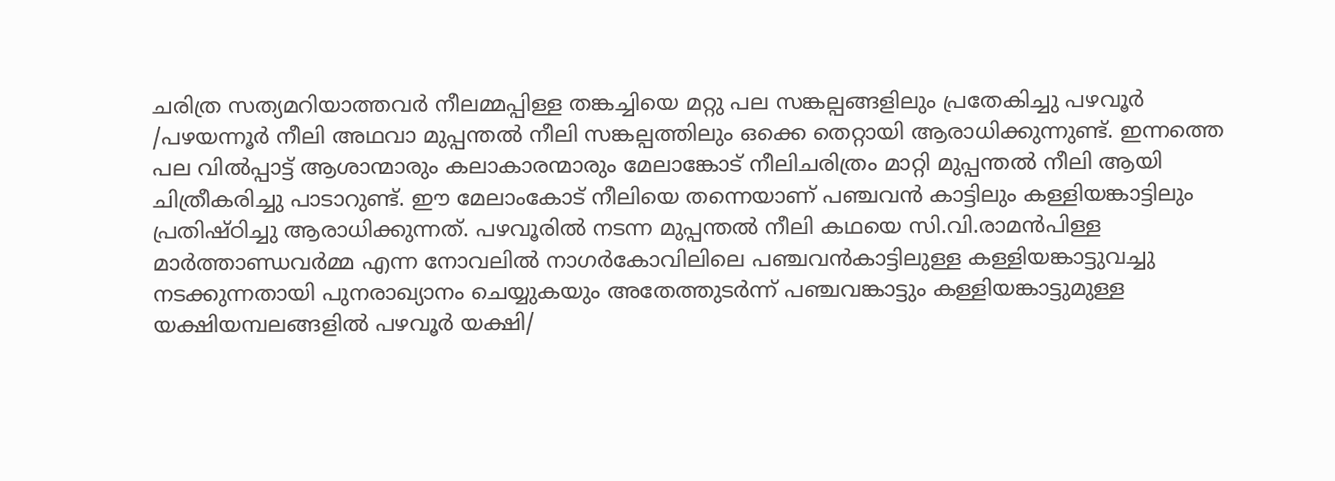ചരിത്ര സത്യമറിയാത്തവർ നീലമ്മപ്പിള്ള തങ്കച്ചിയെ മറ്റു പല സങ്കല്പങ്ങളിലും പ്രതേകിച്ചു പഴവൂർ /പഴയന്നൂർ നീലി അഥവാ മുപ്പന്തൽ നീലി സങ്കല്പത്തിലും ഒക്കെ തെറ്റായി ആരാധിക്കുന്നുണ്ട്. ഇന്നത്തെ പല വിൽപ്പാട്ട് ആശാന്മാരും കലാകാരന്മാരും മേലാങ്കോട് നീലിചരിത്രം മാറ്റി മുപ്പന്തൽ നീലി ആയി ചിത്രീകരിച്ചു പാടാറുണ്ട്. ഈ മേലാംകോട് നീലിയെ തന്നെയാണ് പഞ്ചവൻ കാട്ടിലും കള്ളിയങ്കാട്ടിലും പ്രതിഷ്ഠിച്ചു ആരാധിക്കുന്നത്. പഴവൂരിൽ നടന്ന മുപ്പന്തൽ നീലി കഥയെ സി.വി.രാമൻപിള്ള മാർത്താണ്ഡവർമ്മ എന്ന നോവലിൽ നാഗർകോവിലിലെ പഞ്ചവൻകാട്ടിലുള്ള കള്ളിയങ്കാട്ടുവച്ചു നടക്കുന്നതായി പുനരാഖ്യാനം ചെയ്യുകയും അതേത്തുടർന്ന് പഞ്ചവങ്കാട്ടും കള്ളിയങ്കാട്ടുമുള്ള യക്ഷിയമ്പലങ്ങളിൽ പഴവൂർ യക്ഷി/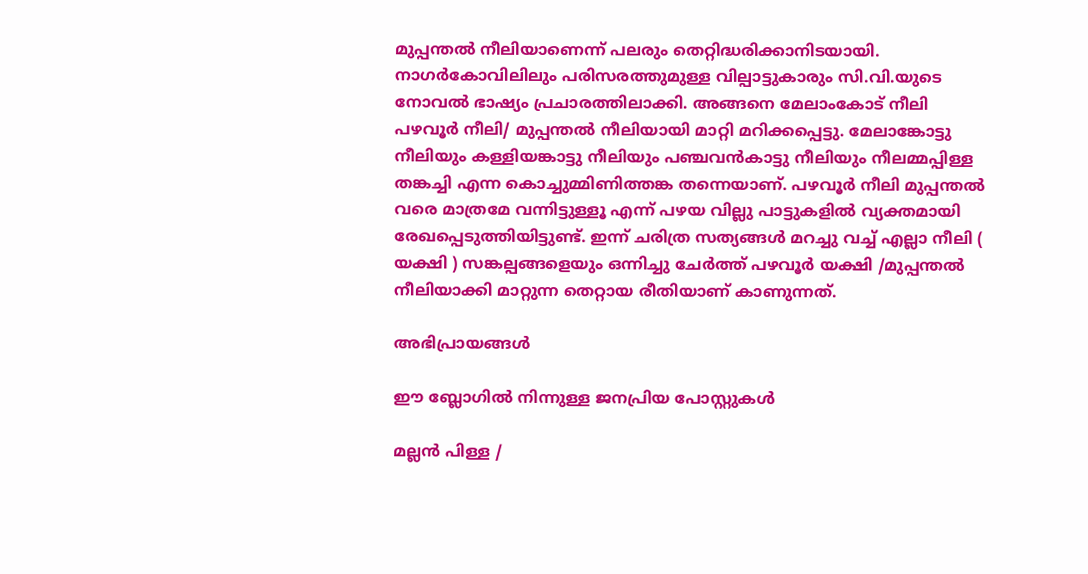മുപ്പന്തൽ നീലിയാണെന്ന് പലരും തെറ്റിദ്ധരിക്കാനിടയായി. നാഗർകോവിലിലും പരിസരത്തുമുള്ള വില്പാട്ടുകാരും സി.വി.യുടെ നോവൽ ഭാഷ്യം പ്രചാരത്തിലാക്കി. അങ്ങനെ മേലാംകോട് നീലി പഴവൂർ നീലി/ മുപ്പന്തൽ നീലിയായി മാറ്റി മറിക്കപ്പെട്ടു. മേലാങ്കോട്ടു നീലിയും കള്ളിയങ്കാട്ടു നീലിയും പഞ്ചവൻകാട്ടു നീലിയും നീലമ്മപ്പിള്ള തങ്കച്ചി എന്ന കൊച്ചുമ്മിണിത്തങ്ക തന്നെയാണ്. പഴവൂർ നീലി മുപ്പന്തൽ വരെ മാത്രമേ വന്നിട്ടുള്ളൂ എന്ന് പഴയ വില്ലു പാട്ടുകളിൽ വ്യക്തമായി രേഖപ്പെടുത്തിയിട്ടുണ്ട്. ഇന്ന് ചരിത്ര സത്യങ്ങൾ മറച്ചു വച്ച് എല്ലാ നീലി ( യക്ഷി ) സങ്കല്പങ്ങളെയും ഒന്നിച്ചു ചേർത്ത് പഴവൂർ യക്ഷി /മുപ്പന്തൽ നീലിയാക്കി മാറ്റുന്ന തെറ്റായ രീതിയാണ് കാണുന്നത്.

അഭിപ്രായങ്ങള്‍

ഈ ബ്ലോഗിൽ നിന്നുള്ള ജനപ്രിയ പോസ്റ്റുകള്‍‌

മല്ലൻ പിള്ള /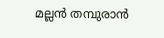മല്ലൻ തമ്പുരാൻ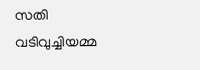സതി വടിവുച്ചിയമ്മ